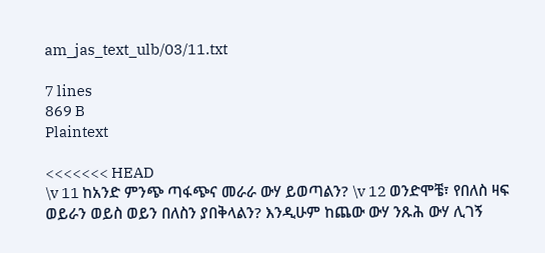am_jas_text_ulb/03/11.txt

7 lines
869 B
Plaintext

<<<<<<< HEAD
\v 11 ከአንድ ምንጭ ጣፋጭና መራራ ውሃ ይወጣልን? \v 12 ወንድሞቼ፣ የበለስ ዛፍ ወይራን ወይስ ወይን በለስን ያበቅላልን? እንዲሁም ከጨው ውሃ ንጹሕ ውሃ ሊገኝ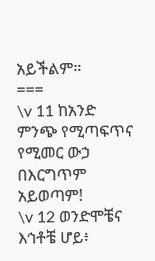አይችልም።
===
\v 11 ከአንድ ምንጭ የሚጣፍጥና የሚመር ውኃ በእርግጥም አይወጣም!
\v 12 ወንድሞቼና እኅቶቼ ሆይ፥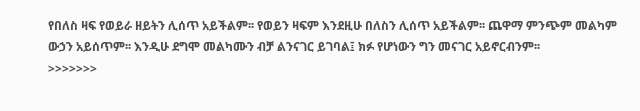የበለስ ዛፍ የወይራ ዘይትን ሊሰጥ አይችልም፡፡ የወይን ዛፍም እንደዚሁ በለስን ሊሰጥ አይችልም፡፡ ጨዋማ ምንጭም መልካም ውኃን አይሰጥም፡፡ እንዲሁ ደግሞ መልካሙን ብቻ ልንናገር ይገባል፤ ክፉ የሆነውን ግን መናገር አይኖርብንም፡፡
>>>>>>>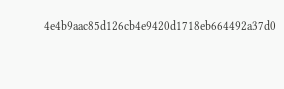4e4b9aac85d126cb4e9420d1718eb664492a37d0